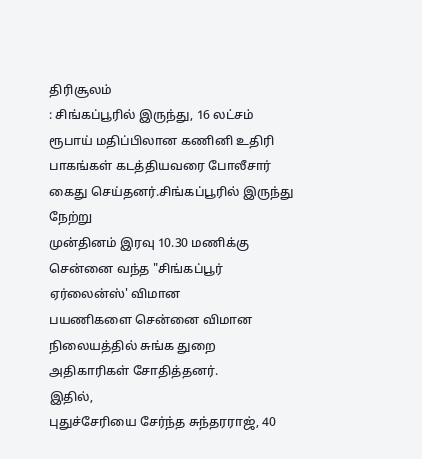திரிசூலம்
: சிங்கப்பூரில் இருந்து, 16 லட்சம் ரூபாய் மதிப்பிலான கணினி உதிரி
பாகங்கள் கடத்தியவரை போலீசார் கைது செய்தனர்.சிங்கப்பூரில் இருந்து நேற்று
முன்தினம் இரவு 10.30 மணிக்கு சென்னை வந்த "சிங்கப்பூர் ஏர்லைன்ஸ்' விமான
பயணிகளை சென்னை விமான நிலையத்தில் சுங்க துறை அதிகாரிகள் சோதித்தனர்.
இதில்,
புதுச்சேரியை சேர்ந்த சுந்தரராஜ், 40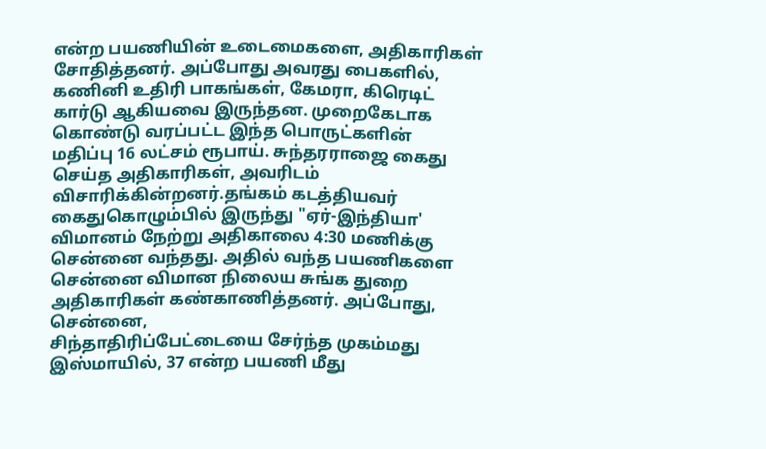என்ற பயணியின் உடைமைகளை, அதிகாரிகள்
சோதித்தனர். அப்போது அவரது பைகளில், கணினி உதிரி பாகங்கள், கேமரா, கிரெடிட்
கார்டு ஆகியவை இருந்தன. முறைகேடாக கொண்டு வரப்பட்ட இந்த பொருட்களின்
மதிப்பு 16 லட்சம் ரூபாய். சுந்தரராஜை கைது செய்த அதிகாரிகள், அவரிடம்
விசாரிக்கின்றனர்.தங்கம் கடத்தியவர் கைதுகொழும்பில் இருந்து "ஏர்-இந்தியா'
விமானம் நேற்று அதிகாலை 4:30 மணிக்கு சென்னை வந்தது. அதில் வந்த பயணிகளை
சென்னை விமான நிலைய சுங்க துறை அதிகாரிகள் கண்காணித்தனர். அப்போது, சென்னை,
சிந்தாதிரிப்பேட்டையை சேர்ந்த முகம்மது இஸ்மாயில், 37 என்ற பயணி மீது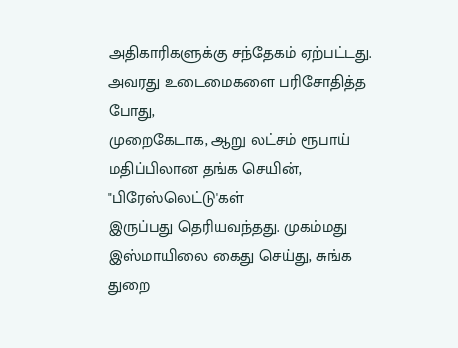அதிகாரிகளுக்கு சந்தேகம் ஏற்பட்டது. அவரது உடைமைகளை பரிசோதித்த போது,
முறைகேடாக, ஆறு லட்சம் ரூபாய் மதிப்பிலான தங்க செயின், "பிரேஸ்லெட்டு'கள்
இருப்பது தெரியவந்தது. முகம்மது இஸ்மாயிலை கைது செய்து, சுங்க துறை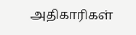அதிகாரிகள்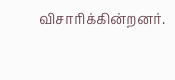விசாரிக்கின்றனர்.